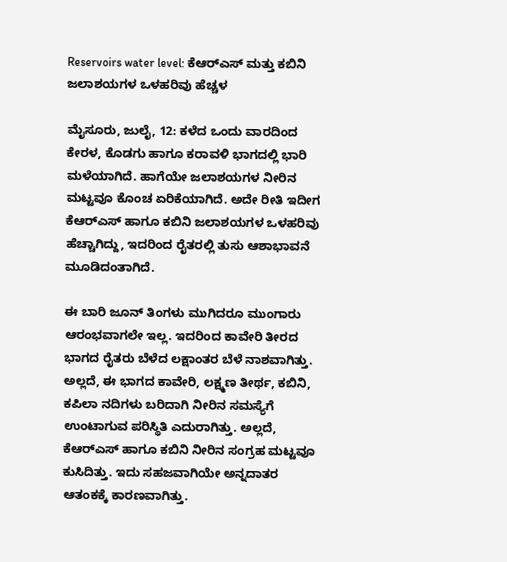Reservoirs water level: ಕೆಆರ್‌ಎಸ್ ಮತ್ತು ಕಬಿನಿ‌ ಜಲಾಶಯಗಳ ಒಳಹರಿವು ಹೆಚ್ಚಳ

ಮೈಸೂರು, ಜುಲೈ, 12: ಕಳೆದ ಒಂದು ವಾರದಿಂದ ಕೇರಳ, ಕೊಡಗು ಹಾಗೂ ಕರಾವಳಿ ಭಾಗದಲ್ಲಿ ಭಾರಿ ಮಳೆಯಾಗಿದೆ. ಹಾಗೆಯೇ ಜಲಾಶಯಗಳ ನೀರಿನ ಮಟ್ಟವೂ ಕೊಂಚ ಏರಿಕೆಯಾಗಿದೆ. ಅದೇ ರೀತಿ ಇದೀಗ ಕೆಆರ್‌ಎಸ್ ಹಾಗೂ ಕಬಿನಿ ಜಲಾಶಯಗಳ ಒಳಹರಿವು ಹೆಚ್ಚಾಗಿದ್ದು, ಇದರಿಂದ ರೈತರಲ್ಲಿ ತುಸು ಆಶಾಭಾವನೆ ಮೂಡಿದಂತಾಗಿದೆ.

ಈ ಬಾರಿ ಜೂನ್ ತಿಂಗಳು ಮುಗಿದರೂ ಮುಂಗಾರು ಆರಂಭವಾಗಲೇ ಇಲ್ಲ. ಇದರಿಂದ ಕಾವೇರಿ ತೀರದ ಭಾಗದ ರೈತರು ಬೆಳೆದ ಲಕ್ಷಾಂತರ ಬೆಳೆ ನಾಶವಾಗಿತ್ತು. ಅಲ್ಲದೆ, ಈ ಭಾಗದ ಕಾವೇರಿ, ಲಕ್ಷ್ಮಣ ತೀರ್ಥ, ಕಬಿನಿ, ಕಪಿಲಾ ನದಿಗಳು ಬರಿದಾಗಿ ನೀರಿನ ಸಮಸ್ಯೆಗೆ ಉಂಟಾಗುವ ಪರಿಸ್ಥಿತಿ ಎದುರಾಗಿತ್ತು. ಅಲ್ಲದೆ, ಕೆಆರ್‌ಎಸ್ ಹಾಗೂ ಕಬಿನಿ ನೀರಿನ ಸಂಗ್ರಹ ಮಟ್ಟವೂ ಕುಸಿದಿತ್ತು. ಇದು ಸಹಜವಾಗಿಯೇ ಅನ್ನದಾತರ ಆತಂಕಕ್ಕೆ ಕಾರಣವಾಗಿತ್ತು.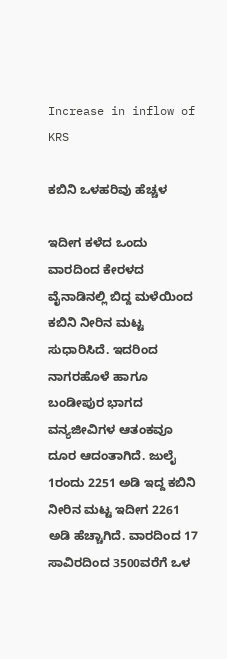Increase in inflow of KRS

ಕಬಿನಿ ಒಳಹರಿವು ಹೆಚ್ಚಳ

ಇದೀಗ ಕಳೆದ ಒಂದು ವಾರದಿಂದ ಕೇರಳದ ವೈನಾಡಿನಲ್ಲಿ ಬಿದ್ದ ಮಳೆಯಿಂದ ಕಬಿನಿ ನೀರಿನ ಮಟ್ಟ ಸುಧಾರಿಸಿದೆ. ಇದರಿಂದ ನಾಗರಹೊಳೆ ಹಾಗೂ ಬಂಡೀಪುರ ಭಾಗದ ವನ್ಯಜೀವಿಗಳ ಆತಂಕವೂ ದೂರ ಆದಂತಾಗಿದೆ. ಜುಲೈ 1ರಂದು 2251 ಅಡಿ ಇದ್ದ ಕಬಿನಿ ನೀರಿನ ಮಟ್ಟ ಇದೀಗ 2261 ಅಡಿ ಹೆಚ್ಚಾಗಿದೆ. ವಾರದಿಂದ 17 ಸಾವಿರದಿಂದ 3500ವರೆಗೆ ಒಳ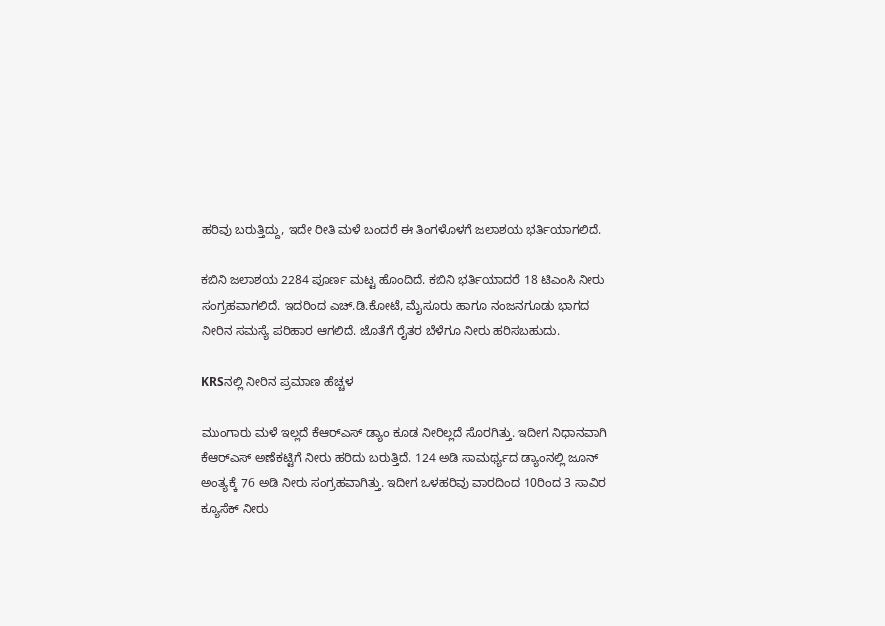ಹರಿವು ಬರುತ್ತಿದ್ದು, ಇದೇ ರೀತಿ ಮಳೆ ಬಂದರೆ ಈ ತಿಂಗಳೊಳಗೆ ಜಲಾಶಯ ಭರ್ತಿಯಾಗಲಿದೆ.

ಕಬಿನಿ ಜಲಾಶಯ 2284 ಪೂರ್ಣ ಮಟ್ಟ ಹೊಂದಿದೆ. ಕಬಿನಿ ಭರ್ತಿಯಾದರೆ 18 ಟಿಎಂಸಿ ನೀರು ಸಂಗ್ರಹವಾಗಲಿದೆ‌. ಇದರಿಂದ ಎಚ್.ಡಿ.ಕೋಟೆ, ಮೈಸೂರು ಹಾಗೂ ನಂಜನಗೂಡು ಭಾಗದ ನೀರಿನ ಸಮಸ್ಯೆ ಪರಿಹಾರ ಆಗಲಿದೆ. ಜೊತೆಗೆ ರೈತರ ಬೆಳೆಗೂ ನೀರು ಹರಿಸಬಹುದು‌.

KRSನಲ್ಲಿ ನೀರಿನ ಪ್ರಮಾಣ ಹೆಚ್ಚಳ

ಮುಂಗಾರು ಮಳೆ ಇಲ್ಲದೆ ಕೆಆರ್‌ಎಸ್ ಡ್ಯಾಂ ಕೂಡ ನೀರಿಲ್ಲದೆ ಸೊರಗಿತ್ತು. ಇದೀಗ ನಿಧಾನವಾಗಿ ಕೆಆರ್‌ಎಸ್ ಅಣೆಕಟ್ಟಿಗೆ ನೀರು ಹರಿದು ಬರುತ್ತಿದೆ. 124 ಅಡಿ ಸಾಮರ್ಥ್ಯದ ಡ್ಯಾಂನಲ್ಲಿ ಜೂನ್ ಅಂತ್ಯಕ್ಕೆ 76 ಅಡಿ ನೀರು ಸಂಗ್ರಹವಾಗಿತ್ತು. ಇದೀಗ ಒಳಹರಿವು ವಾರದಿಂದ 10ರಿಂದ 3 ಸಾವಿರ ಕ್ಯೂಸೆಕ್ ನೀರು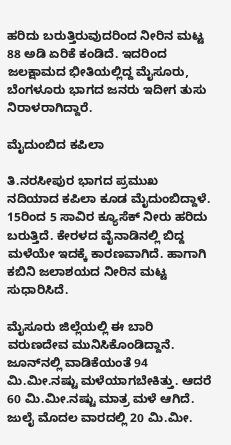ಹರಿದು ಬರುತ್ತಿರುವುದರಿಂದ ನೀರಿನ ಮಟ್ಟ 88 ಅಡಿ ಏರಿಕೆ‌ ಕಂಡಿದೆ. ಇದರಿಂದ ಜಲಕ್ಷಾಮದ ಭೀತಿಯಲ್ಲಿದ್ದ ಮೈಸೂರು, ಬೆಂಗಳೂರು ಭಾಗದ ಜನರು ಇದೀಗ ತುಸು ನಿರಾಳರಾಗಿದ್ದಾರೆ.

ಮೈದುಂಬಿದ ಕಪಿಲಾ

ತಿ.ನರಸೀಪುರ ಭಾಗದ ಪ್ರಮುಖ ನದಿಯಾದ ಕಪಿಲಾ ಕೂಡ ಮೈದುಂಬಿದ್ದಾಳೆ. 15ರಿಂದ 5 ಸಾವಿರ ಕ್ಯೂಸೆಕ್ ನೀರು ಹರಿದು ಬರುತ್ತಿದೆ. ಕೇರಳದ ವೈನಾಡಿನಲ್ಲಿ ಬಿದ್ದ ಮಳೆಯೇ ಇದಕ್ಕೆ ಕಾರಣವಾಗಿದೆ. ಹಾಗಾಗಿ ಕಬಿನಿ‌ ಜಲಾಶಯದ ನೀರಿನ ಮಟ್ಟ ಸುಧಾರಿಸಿದೆ.

ಮೈಸೂರು ಜಿಲ್ಲೆಯಲ್ಲಿ ಈ ಬಾರಿ ವರುಣದೇವ ಮುನಿಸಿಕೊಂಡಿದ್ದಾನೆ. ಜೂನ್‌ನಲ್ಲಿ ವಾಡಿಕೆಯಂತೆ 94 ಮಿ.ಮೀ.ನಷ್ಟು ಮಳೆಯಾಗಬೇಕಿತ್ತು. ಆದರೆ 60 ಮಿ.ಮೀ.ನಷ್ಟು ಮಾತ್ರ ಮಳೆ ಆಗಿದೆ. ಜುಲೈ ಮೊದಲ ವಾರದಲ್ಲಿ 20 ಮಿ.ಮೀ.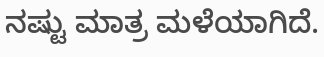ನಷ್ಟು ಮಾತ್ರ ಮಳೆಯಾಗಿದೆ.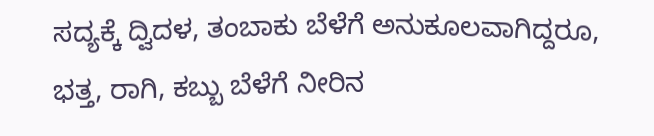ಸದ್ಯಕ್ಕೆ ದ್ವಿದಳ, ತಂಬಾಕು ಬೆಳೆಗೆ ಅನುಕೂಲವಾಗಿದ್ದರೂ, ಭತ್ತ, ರಾಗಿ, ಕಬ್ಬು ಬೆಳೆಗೆ ನೀರಿನ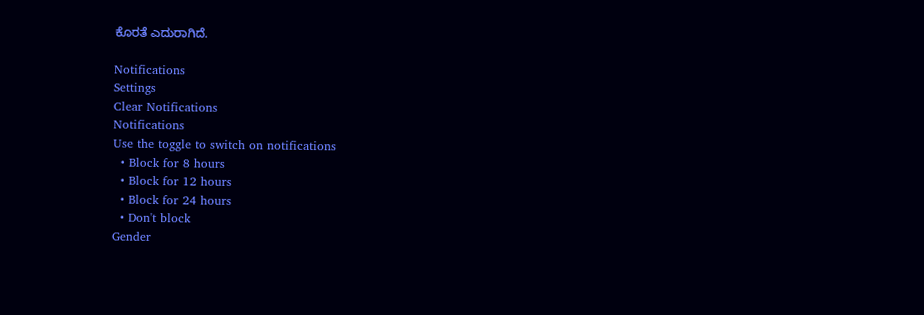ಕೊರತೆ ಎದುರಾಗಿದೆ.

Notifications
Settings
Clear Notifications
Notifications
Use the toggle to switch on notifications
  • Block for 8 hours
  • Block for 12 hours
  • Block for 24 hours
  • Don't block
Gender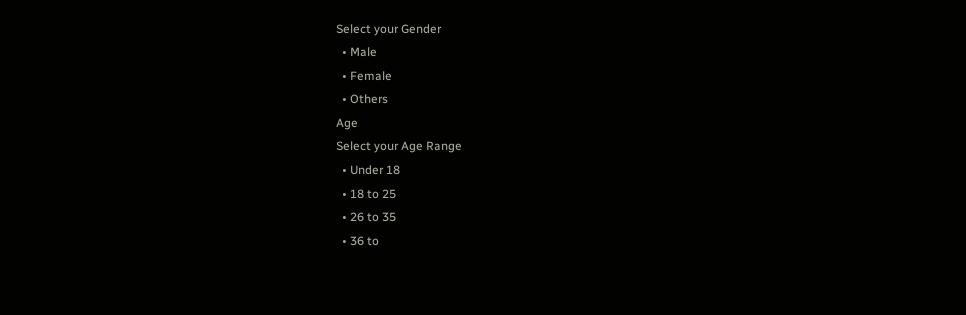Select your Gender
  • Male
  • Female
  • Others
Age
Select your Age Range
  • Under 18
  • 18 to 25
  • 26 to 35
  • 36 to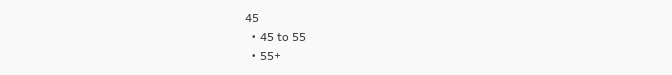45
  • 45 to 55
  • 55+